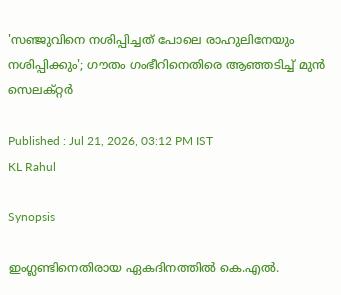'സഞ്ജുവിനെ നശിപ്പിച്ചത് പോലെ രാഹുലിനേയും നശിപ്പിക്കും'; ഗൗതം ഗംഭീറിനെതിരെ ആഞ്ഞടിച്ച് മുന്‍ സെലക്റ്റര്‍

Published : Jul 21, 2026, 03:12 PM IST
KL Rahul

Synopsis

ഇംഗ്ലണ്ടിനെതിരായ ഏകദിനത്തിൽ കെ.എൽ.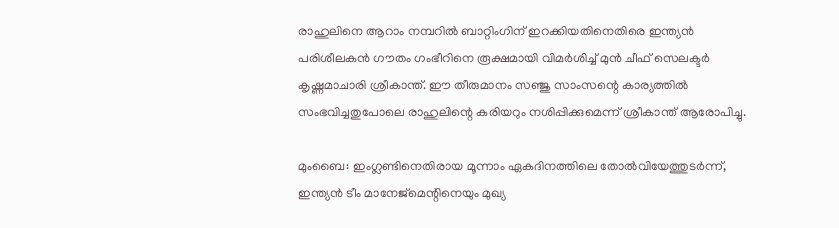രാഹുലിനെ ആറാം നമ്പറിൽ ബാറ്റിംഗിന് ഇറക്കിയതിനെതിരെ ഇന്ത്യൻ പരിശീലകൻ ഗൗതം ഗംഭീറിനെ രൂക്ഷമായി വിമർശിച്ച് മുൻ ചീഫ് സെലക്ടർ കൃഷ്ണമാചാരി ശ്രീകാന്ത്. ഈ തീരുമാനം സഞ്ജു സാംസന്റെ കാര്യത്തിൽ സംഭവിച്ചതുപോലെ രാഹുലിന്റെ കരിയറും നശിപ്പിക്കുമെന്ന് ശ്രീകാന്ത് ആരോപിച്ചു.

മുംബൈ: ഇംഗ്ലണ്ടിനെതിരായ മൂന്നാം ഏകദിനത്തിലെ തോല്‍വിയേത്തുടര്‍ന്ന്, ഇന്ത്യന്‍ ടീം മാനേജ്മെന്റിനെയും മുഖ്യ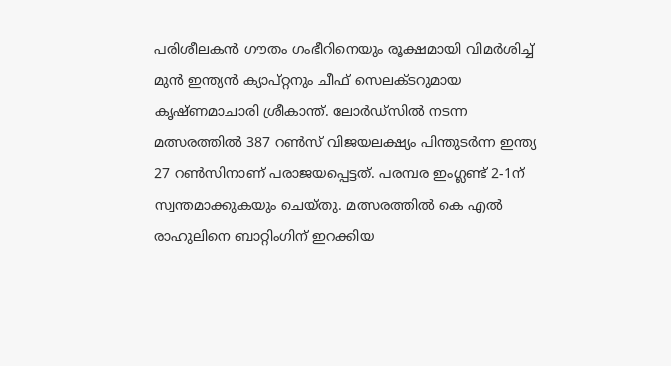പരിശീലകന്‍ ഗൗതം ഗംഭീറിനെയും രൂക്ഷമായി വിമര്‍ശിച്ച് മുന്‍ ഇന്ത്യന്‍ ക്യാപ്റ്റനും ചീഫ് സെലക്ടറുമായ കൃഷ്ണമാചാരി ശ്രീകാന്ത്. ലോര്‍ഡ്സില്‍ നടന്ന മത്സരത്തില്‍ 387 റണ്‍സ് വിജയലക്ഷ്യം പിന്തുടര്‍ന്ന ഇന്ത്യ 27 റണ്‍സിനാണ് പരാജയപ്പെട്ടത്. പരമ്പര ഇംഗ്ലണ്ട് 2-1ന് സ്വന്തമാക്കുകയും ചെയ്തു. മത്സരത്തില്‍ കെ എല്‍ രാഹുലിനെ ബാറ്റിംഗിന് ഇറക്കിയ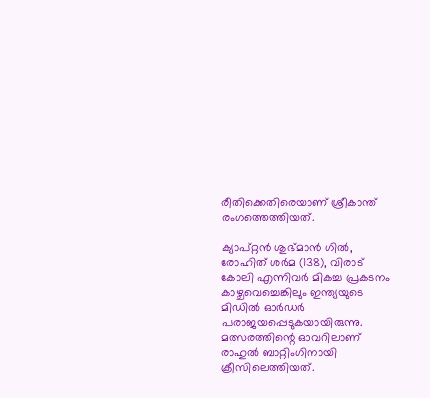രീതിക്കെതിരെയാണ് ശ്രീകാന്ത് രംഗത്തെത്തിയത്.

ക്യാപ്റ്റന്‍ ശുഭ്മാന്‍ ഗില്‍, രോഹിത് ശര്‍മ (138), വിരാട് കോലി എന്നിവര്‍ മികച്ച പ്രകടനം കാഴ്ചവെച്ചെങ്കിലും ഇന്ത്യയുടെ മിഡില്‍ ഓര്‍ഡര്‍ പരാജയപ്പെടുകയായിരുന്നു. മത്സരത്തിന്റെ ഓവറിലാണ് രാഹുല്‍ ബാറ്റിംഗിനായി ക്രീസിലെത്തിയത്.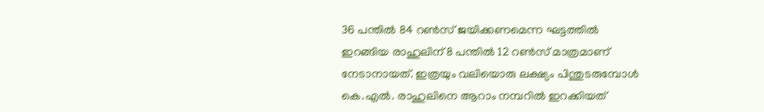36 പന്തില്‍ 84 റണ്‍സ് ജയിക്കണമെന്ന ഘട്ടത്തില്‍ ഇറങ്ങിയ രാഹുലിന് 8 പന്തില്‍ 12 റണ്‍സ് മാത്രമാണ് നേടാനായത്. ഇത്രയും വലിയൊരു ലക്ഷ്യം പിന്തുടരുമ്പോള്‍ കെ.എല്‍. രാഹുലിനെ ആറാം നമ്പറില്‍ ഇറക്കിയത്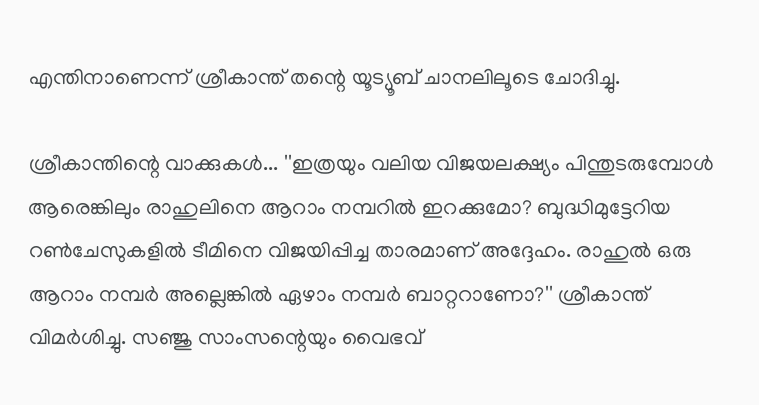എന്തിനാണെന്ന് ശ്രീകാന്ത് തന്റെ യൂട്യൂബ് ചാനലിലൂടെ ചോദിച്ചു.

ശ്രീകാന്തിന്റെ വാക്കുകള്‍... ''ഇത്രയും വലിയ വിജയലക്ഷ്യം പിന്തുടരുമ്പോള്‍ ആരെങ്കിലും രാഹുലിനെ ആറാം നമ്പറില്‍ ഇറക്കുമോ? ബുദ്ധിമുട്ടേറിയ റണ്‍ചേസുകളില്‍ ടീമിനെ വിജയിപ്പിച്ച താരമാണ് അദ്ദേഹം. രാഹുല്‍ ഒരു ആറാം നമ്പര്‍ അല്ലെങ്കില്‍ ഏഴാം നമ്പര്‍ ബാറ്ററാണോ?'' ശ്രീകാന്ത് വിമര്‍ശിച്ചു. സഞ്ജു സാംസന്റെയും വൈഭവ്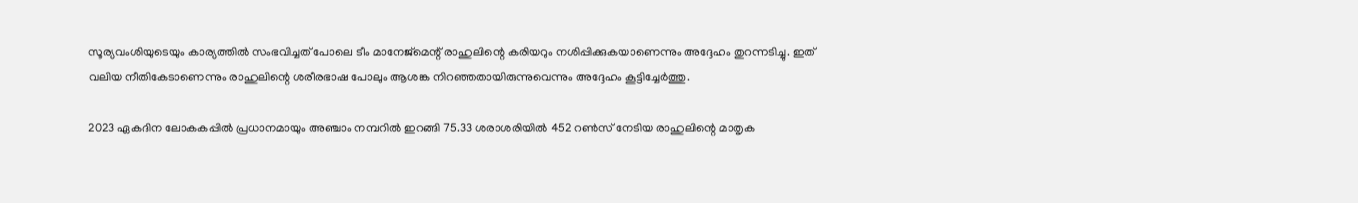സൂര്യവംശിയുടെയും കാര്യത്തില്‍ സംഭവിച്ചത് പോലെ ടീം മാനേജ്മെന്റ് രാഹുലിന്റെ കരിയറും നശിപ്പിക്കുകയാണെന്നും അദ്ദേഹം തുറന്നടിച്ചു. ഇത് വലിയ നീതികേടാണെന്നും രാഹുലിന്റെ ശരീരഭാഷ പോലും ആശങ്ക നിറഞ്ഞതായിരുന്നുവെന്നും അദ്ദേഹം കൂട്ടിച്ചേര്‍ത്തു.

2023 ഏകദിന ലോകകപ്പില്‍ പ്രധാനമായും അഞ്ചാം നമ്പറില്‍ ഇറങ്ങി 75.33 ശരാശരിയില്‍ 452 റണ്‍സ് നേടിയ രാഹുലിന്റെ മാതൃക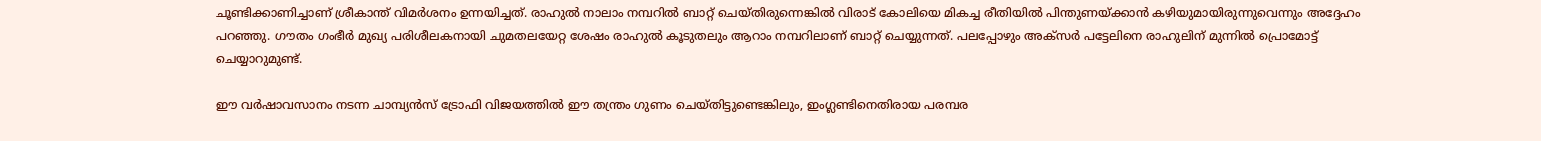ചൂണ്ടിക്കാണിച്ചാണ് ശ്രീകാന്ത് വിമര്‍ശനം ഉന്നയിച്ചത്. രാഹുല്‍ നാലാം നമ്പറില്‍ ബാറ്റ് ചെയ്തിരുന്നെങ്കില്‍ വിരാട് കോലിയെ മികച്ച രീതിയില്‍ പിന്തുണയ്ക്കാന്‍ കഴിയുമായിരുന്നുവെന്നും അദ്ദേഹം പറഞ്ഞു. ഗൗതം ഗംഭീര്‍ മുഖ്യ പരിശീലകനായി ചുമതലയേറ്റ ശേഷം രാഹുല്‍ കൂടുതലും ആറാം നമ്പറിലാണ് ബാറ്റ് ചെയ്യുന്നത്. പലപ്പോഴും അക്‌സര്‍ പട്ടേലിനെ രാഹുലിന് മുന്നില്‍ പ്രൊമോട്ട് ചെയ്യാറുമുണ്ട്.

ഈ വര്‍ഷാവസാനം നടന്ന ചാമ്പ്യന്‍സ് ട്രോഫി വിജയത്തില്‍ ഈ തന്ത്രം ഗുണം ചെയ്തിട്ടുണ്ടെങ്കിലും, ഇംഗ്ലണ്ടിനെതിരായ പരമ്പര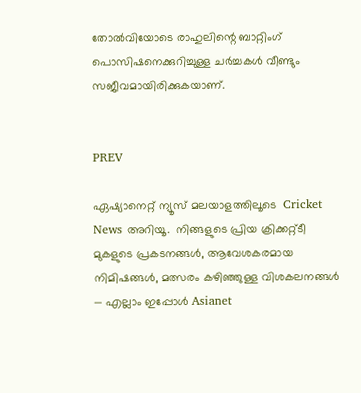തോല്‍വിയോടെ രാഹുലിന്റെ ബാറ്റിംഗ് പൊസിഷനെക്കുറിച്ചുള്ള ചര്‍ച്ചകള്‍ വീണ്ടും സജീവമായിരിക്കുകയാണ്.


PREV

ഏഷ്യാനെറ്റ് ന്യൂസ് മലയാളത്തിലൂടെ  Cricket News അറിയൂ.  നിങ്ങളുടെ പ്രിയ ക്രിക്കറ്റ്ടീ മുകളുടെ പ്രകടനങ്ങൾ, ആവേശകരമായ നിമിഷങ്ങൾ, മത്സരം കഴിഞ്ഞുള്ള വിശകലനങ്ങൾ — എല്ലാം ഇപ്പോൾ Asianet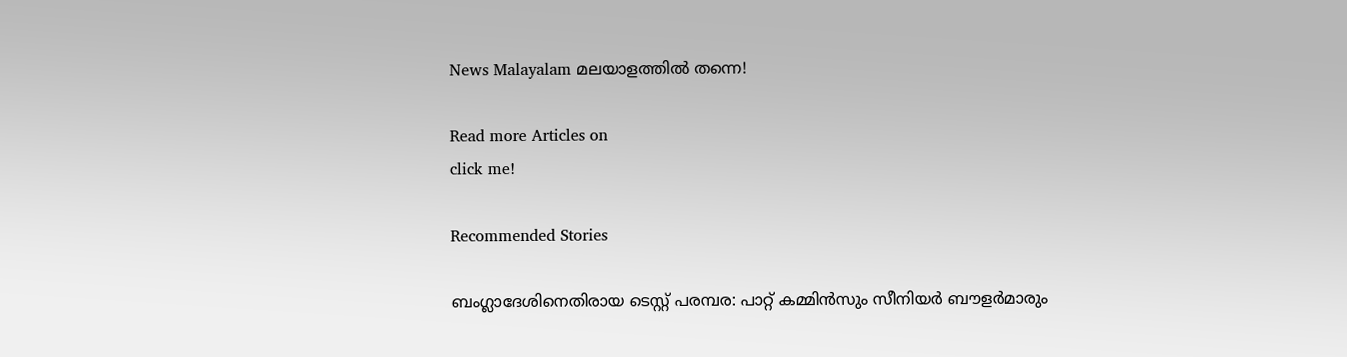News Malayalam മലയാളത്തിൽ തന്നെ!

Read more Articles on
click me!

Recommended Stories

ബംഗ്ലാദേശിനെതിരായ ടെസ്റ്റ് പരമ്പര: പാറ്റ് കമ്മിന്‍സും സീനിയര്‍ ബൗളര്‍മാരും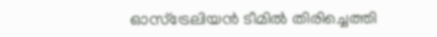ഓസ്ട്രേലിയന്‍ ടീമില്‍ തിരിച്ചെത്തി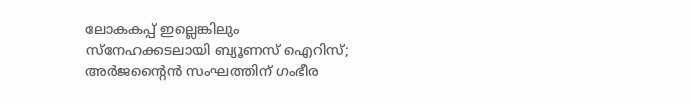ലോകകപ്പ് ഇല്ലെങ്കിലും സ്‌നേഹക്കടലായി ബ്യൂണസ് ഐറിസ്; അര്‍ജന്റൈന്‍ സംഘത്തിന് ഗംഭീര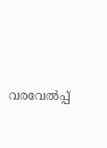വരവേല്‍പ്പ്